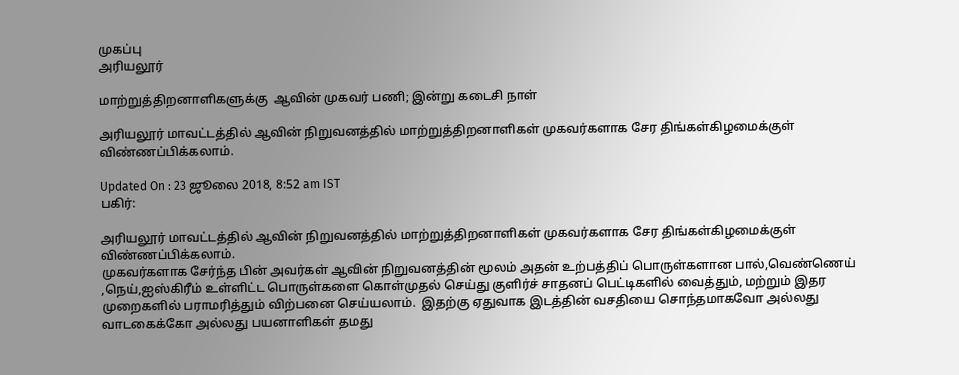முகப்பு
அரியலூர்

மாற்றுத்திறனாளிகளுக்கு  ஆவின் முகவர் பணி; இன்று கடைசி நாள்

அரியலூர் மாவட்டத்தில் ஆவின் நிறுவனத்தில் மாற்றுத்திறனாளிகள் முகவர்களாக சேர திங்கள்கிழமைக்குள் விண்ணப்பிக்கலாம்.

Updated On : 23 ஜூலை 2018, 8:52 am IST
பகிர்:

அரியலூர் மாவட்டத்தில் ஆவின் நிறுவனத்தில் மாற்றுத்திறனாளிகள் முகவர்களாக சேர திங்கள்கிழமைக்குள் விண்ணப்பிக்கலாம்.
முகவர்களாக சேர்ந்த பின் அவர்கள் ஆவின் நிறுவனத்தின் மூலம் அதன் உற்பத்திப் பொருள்களான பால்,வெண்ணெய் ,நெய்,ஐஸ்கிரீம் உள்ளிட்ட பொருள்களை கொள்முதல் செய்து குளிர்ச் சாதனப் பெட்டிகளில் வைத்தும், மற்றும் இதர முறைகளில் பராமரித்தும் விற்பனை செய்யலாம்.  இதற்கு ஏதுவாக இடத்தின் வசதியை சொந்தமாகவோ அல்லது வாடகைக்கோ அல்லது பயனாளிகள் தமது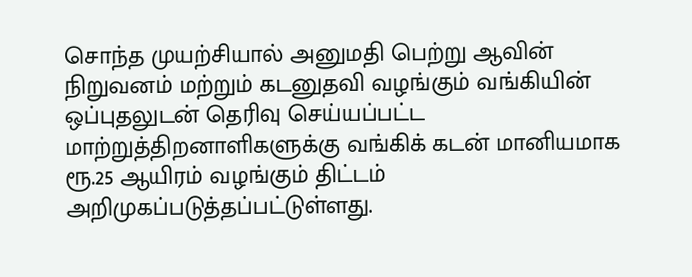சொந்த முயற்சியால் அனுமதி பெற்று ஆவின் நிறுவனம் மற்றும் கடனுதவி வழங்கும் வங்கியின் ஒப்புதலுடன் தெரிவு செய்யப்பட்ட மாற்றுத்திறனாளிகளுக்கு வங்கிக் கடன் மானியமாக ரூ.25 ஆயிரம் வழங்கும் திட்டம் அறிமுகப்படுத்தப்பட்டுள்ளது.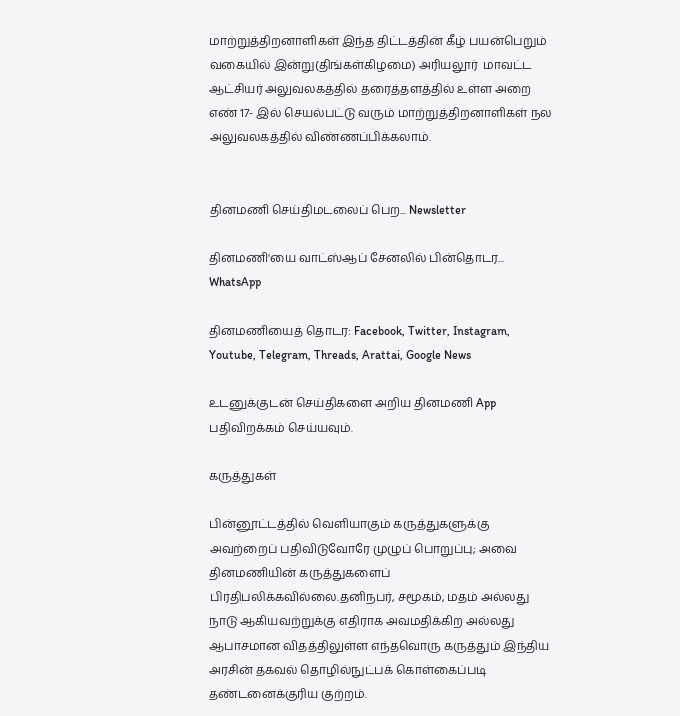மாற்றுத்திறனாளிகள் இந்த திட்டத்தின் கீழ் பயன்பெறும் வகையில் இன்று(திங்கள்கிழமை) அரியலூர்  மாவட்ட ஆட்சியர் அலுவலகத்தில் தரைத்தளத்தில் உள்ள அறை எண் 17- இல் செயல்பட்டு வரும் மாற்றுத்திறனாளிகள் நல அலுவலகத்தில் விண்ணப்பிக்கலாம்.


தினமணி செய்திமடலைப் பெற... Newsletter

தினமணி'யை வாட்ஸ்ஆப் சேனலில் பின்தொடர... WhatsApp

தினமணியைத் தொடர: Facebook, Twitter, Instagram, Youtube, Telegram, Threads, Arattai, Google News

உடனுக்குடன் செய்திகளை அறிய தினமணி App பதிவிறக்கம் செய்யவும்.

கருத்துகள்

பின்னூட்டத்தில் வெளியாகும் கருத்துகளுக்கு அவற்றைப் பதிவிடுவோரே முழுப் பொறுப்பு; அவை தினமணியின் கருத்துகளைப் பிரதிபலிக்கவில்லை.தனிநபர், சமூகம், மதம் அல்லது நாடு ஆகியவற்றுக்கு எதிராக அவமதிக்கிற அல்லது ஆபாசமான விதத்திலுள்ள எந்தவொரு கருத்தும் இந்திய அரசின் தகவல் தொழில்நுட்பக் கொள்கைப்படி தண்டனைக்குரிய குற்றம்.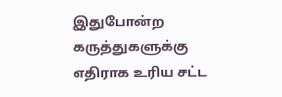இதுபோன்ற கருத்துகளுக்கு எதிராக உரிய சட்ட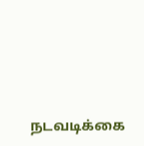நடவடிக்கை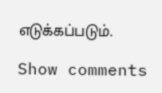எடுக்கப்படும்.

Show comments